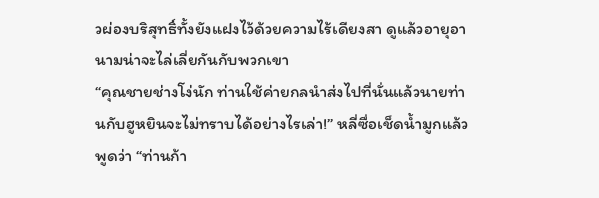วผ่องบริสุทธิ์ทั้งยังแฝงไว้ด้วยความไร้เดียงสา ดูแล้วอายุอานามน่าจะไล่เลี่ยกันกับพวกเขา
“คุณชายช่างโง่นัก ท่านใช้ค่ายกลนำส่งไปที่นั่นแล้วนายท่านกับฮูหยินจะไม่ทราบได้อย่างไรเล่า!” หลี่ซื่อเช็ดน้ำมูกแล้วพูดว่า “ท่านก้า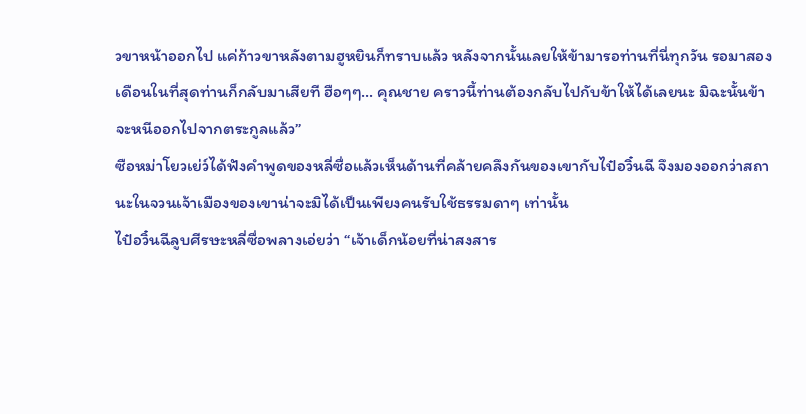วขาหน้าออกไป แค่ก้าวขาหลังตามฮูหยินก็ทราบแล้ว หลังจากนั้นเลยให้ข้ามารอท่านที่นี่ทุกวัน รอมาสองเดือนในที่สุดท่านก็กลับมาเสียที ฮือๆๆ… คุณชาย คราวนี้ท่านต้องกลับไปกับข้าให้ได้เลยนะ มิฉะนั้นข้าจะหนีออกไปจากตระกูลแล้ว”
ซือหม่าโยวเย่ว์ได้ฟังคำพูดของหลี่ซื่อแล้วเห็นด้านที่คล้ายคลึงกันของเขากับไป๋อวิ๋นฉี จึงมองออกว่าสถานะในจวนเจ้าเมืองของเขาน่าจะมิได้เป็นเพียงคนรับใช้ธรรมดาๆ เท่านั้น
ไป๋อวิ๋นฉีลูบศีรษะหลี่ซื่อพลางเอ่ยว่า “เจ้าเด็กน้อยที่น่าสงสาร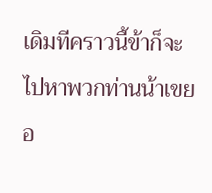เดิมทีคราวนี้ข้าก็จะไปหาพวกท่านน้าเขยอ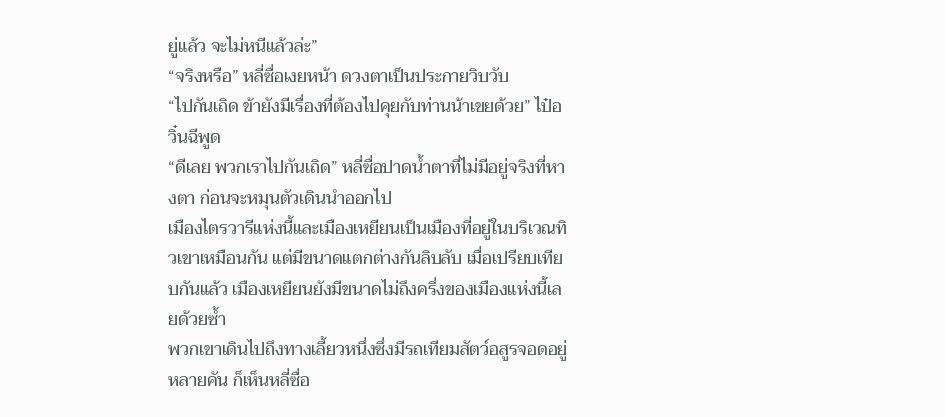ยู่แล้ว จะไม่หนีแล้วล่ะ”
“จริงหรือ” หลี่ซื่อเงยหน้า ดวงตาเป็นประกายวิบวับ
“ไปกันเถิด ข้ายังมีเรื่องที่ต้องไปคุยกับท่านน้าเขยด้วย” ไป๋อวิ๋นฉีพูด
“ดีเลย พวกเราไปกันเถิด” หลี่ซื่อปาดน้ำตาที่ไม่มีอยู่จริงที่หางตา ก่อนจะหมุนตัวเดินนำออกไป
เมืองไตรวารีแห่งนี้และเมืองเหยียนเป็นเมืองที่อยู่ในบริเวณทิวเขาเหมือนกัน แต่มีขนาดแตกต่างกันลิบลับ เมื่อเปรียบเทียบกันแล้ว เมืองเหยียนยังมีขนาดไม่ถึงครึ่งของเมืองแห่งนี้เลยด้วยซ้ำ
พวกเขาเดินไปถึงทางเลี้ยวหนึ่งซึ่งมีรถเทียมสัตว์อสูรจอดอยู่หลายคัน ก็เห็นหลี่ซื่อ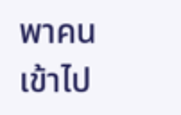พาคนเข้าไป